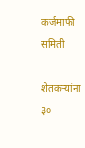कर्जमाफी समिती

शेतकऱ्यांना ३०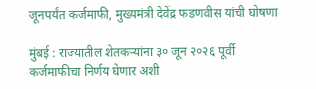जूनपर्यंत कर्जमाफी, मुख्यमंत्री देवेंद्र फडणवीस यांची घोषणा

मुंबई : राज्यातील शेतकऱ्यांना ३० जून २०२६ पूर्वी कर्जमाफीचा निर्णय घेणार अशी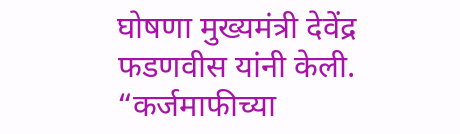घोषणा मुख्यमंत्री देवेंद्र फडणवीस यांनी केली. “कर्जमाफीच्या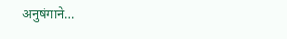अनुषंगाने…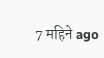7 महिने ago